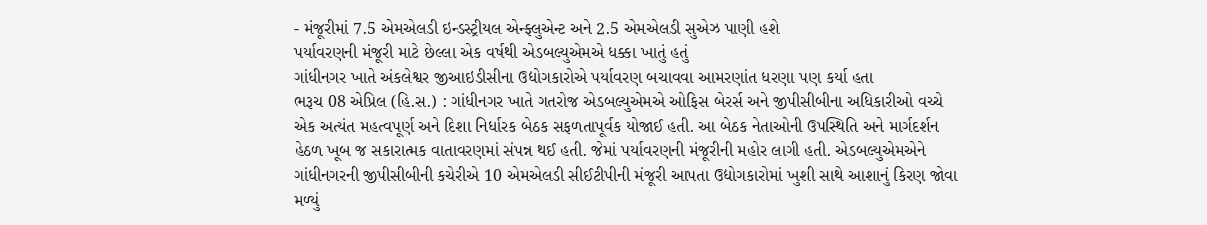- મંજૂરીમાં 7.5 એમએલડી ઇન્ડસ્ટ્રીયલ એન્ફ્લુએન્ટ અને 2.5 એમએલડી સુએઝ પાણી હશે
પર્યાવરણની મંજૂરી માટે છેલ્લા એક વર્ષથી એડબલ્યુએમએ ધક્કા ખાતું હતું
ગાંધીનગર ખાતે અંકલેશ્વર જીઆઇડીસીના ઉદ્યોગકારોએ પર્યાવરણ બચાવવા આમરણાંત ધરણા પણ કર્યા હતા
ભરૂચ 08 એપ્રિલ (હિ.સ.) : ગાંધીનગર ખાતે ગતરોજ એડબલ્યુએમએ ઓફિસ બેરર્સ અને જીપીસીબીના અધિકારીઓ વચ્ચે એક અત્યંત મહત્વપૂર્ણ અને દિશા નિર્ધારક બેઠક સફળતાપૂર્વક યોજાઈ હતી. આ બેઠક નેતાઓની ઉપસ્થિતિ અને માર્ગદર્શન હેઠળ ખૂબ જ સકારાત્મક વાતાવરણમાં સંપન્ન થઈ હતી. જેમાં પર્યાવરણની મંજૂરીની મહોર લાગી હતી. એડબલ્યુએમએને ગાંધીનગરની જીપીસીબીની કચેરીએ 10 એમએલડી સીઈટીપીની મંજૂરી આપતા ઉદ્યોગકારોમાં ખુશી સાથે આશાનું કિરણ જોવા મળ્યું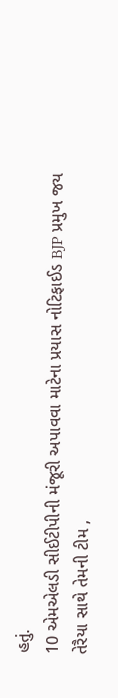હતું.
10 એમએલડી સીઈટીપીની મંજૂરી અપાવવા માટેના પ્રયાસ નોટિફાઈડ BJP પ્રમુખ જય તેરૈયા સાથે તેમની ટીમ ,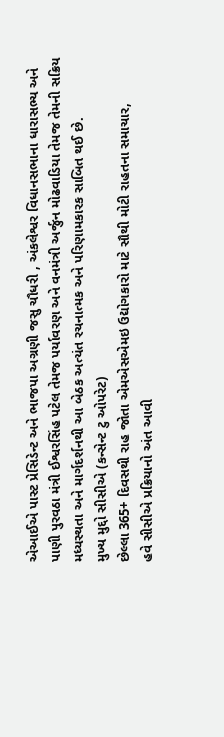એઆઈએ પાસ્ટ પ્રેસિડેન્ટ અને ભાજપા અગ્રણી જસુ ચૌધરી , અંકલેશ્વર વિધાનસભાના ધારાસભ્ય અને પાણી પુરવઠા મંત્રી ઈશ્વરસિંહ પટેલ તેમજ પર્યાવરણ અને વનમંત્રી અર્જુન મોઢવાડિયા તેમજ તેમની સક્રિય મધ્યસ્થતા અને માર્ગદર્શનથી આ બેઠક અત્યંત રચનાત્મક અને પરિણામકારક સાબિત થઈ છે.
મુખ્ય મુદ્દો સીસીએ (કન્સેન્ટ ટુ ઓપરેટ)
છેલ્લા 365+ દિવસથી રાહ જોતા એમએસએમઇ ઉદ્યોગકારો માટે સૌથી મોટી રાહતના સમાચાર,
હવે સીસીએ પ્રક્રિયાનો અંત આવી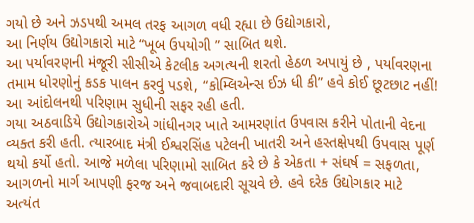ગયો છે અને ઝડપથી અમલ તરફ આગળ વધી રહ્યા છે ઉદ્યોગકારો,
આ નિર્ણય ઉદ્યોગકારો માટે “ખૂબ ઉપયોગી ” સાબિત થશે.
આ પર્યાવરણની મંજૂરી સીસીએ કેટલીક અગત્યની શરતો હેઠળ અપાયું છે , પર્યાવરણના તમામ ધોરણોનું કડક પાલન કરવું પડશે, “કોમ્લિએન્સ ઈઝ ધી કી” હવે કોઈ છૂટછાટ નહીં! આ આંદોલનથી પરિણામ સુધીની સફર રહી હતી.
ગયા અઠવાડિયે ઉદ્યોગકારોએ ગાંધીનગર ખાતે આમરણાંત ઉપવાસ કરીને પોતાની વેદના વ્યક્ત કરી હતી. ત્યારબાદ મંત્રી ઈશ્વરસિંહ પટેલની ખાતરી અને હસ્તક્ષેપથી ઉપવાસ પૂર્ણ થયો કર્યો હતો. આજે મળેલા પરિણામો સાબિત કરે છે કે એકતા + સંઘર્ષ = સફળતા, આગળનો માર્ગ આપણી ફરજ અને જવાબદારી સૂચવે છે. હવે દરેક ઉદ્યોગકાર માટે અત્યંત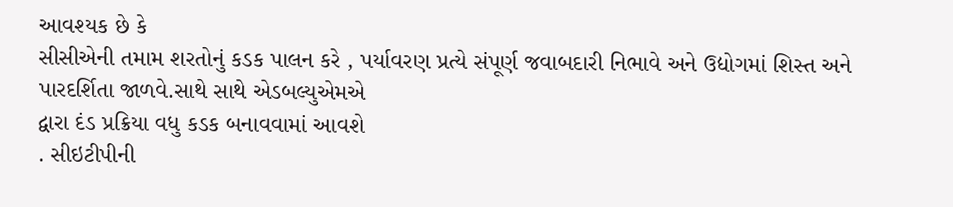આવશ્યક છે કે
સીસીએની તમામ શરતોનું કડક પાલન કરે , પર્યાવરણ પ્રત્યે સંપૂર્ણ જવાબદારી નિભાવે અને ઉદ્યોગમાં શિસ્ત અને પારદર્શિતા જાળવે.સાથે સાથે એડબલ્યુએમએ
દ્વારા દંડ પ્રક્રિયા વધુ કડક બનાવવામાં આવશે
. સીઇટીપીની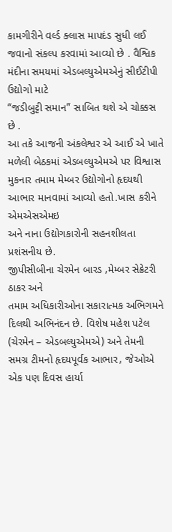કામગીરીને વર્લ્ડ ક્લાસ માપદંડ સુધી લઈ જવાનો સંકલ્પ કરવામાં આવ્યો છે . વૈશ્વિક મંદીના સમયમાં એડબલ્યુએમએનું સીઈટીપી ઉદ્યોગો માટે
“જડીબુટ્ટી સમાન” સાબિત થશે એ ચોક્કસ છે .
આ તકે આજની અંકલેશ્વર એ આઈ એ ખાતે મળેલી બેઠકમાં એડબલ્યુએમએ પર વિશ્વાસ મુકનાર તમામ મેમ્બર ઉદ્યોગોનો હૃદયથી આભાર માનવામાં આવ્યો હતો.ખાસ કરીને એમએસએમઇ
અને નાના ઉદ્યોગકારોની સહનશીલતા પ્રશંસનીય છે.
જીપીસીબીના ચેરમેન બારડ ,મેમ્બર સેક્રેટરી ઠાકર અને
તમામ અધિકારીઓના સકારાત્મક અભિગમને દિલથી અભિનંદન છે. વિશેષ મહેશ પટેલ (ચેરમેન – એડબલ્યુએમએ) અને તેમની સમગ્ર ટીમનો હૃદયપૂર્વક આભાર, જેઓએ એક પણ દિવસ હાર્યા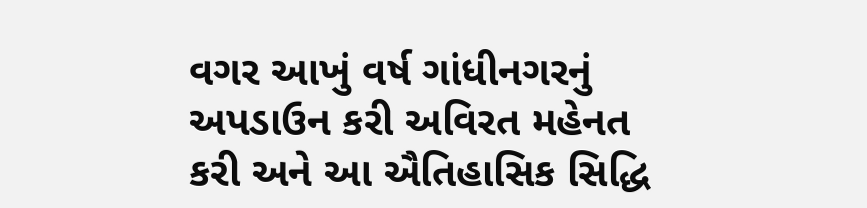વગર આખું વર્ષ ગાંધીનગરનું અપડાઉન કરી અવિરત મહેનત કરી અને આ ઐતિહાસિક સિદ્ધિ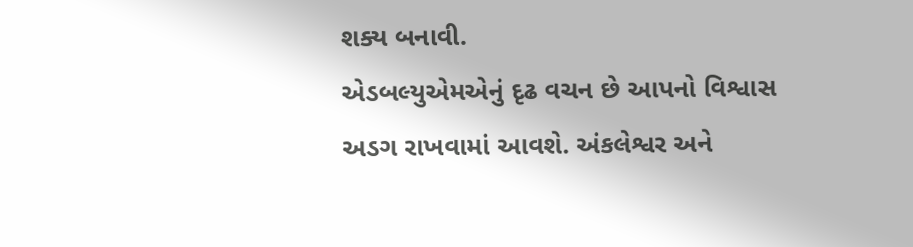શક્ય બનાવી.
એડબલ્યુએમએનું દૃઢ વચન છે આપનો વિશ્વાસ અડગ રાખવામાં આવશે. અંકલેશ્વર અને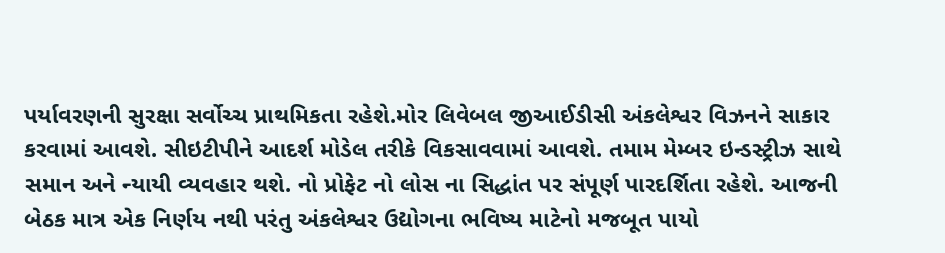પર્યાવરણની સુરક્ષા સર્વોચ્ચ પ્રાથમિકતા રહેશે.મોર લિવેબલ જીઆઈડીસી અંકલેશ્વર વિઝનને સાકાર કરવામાં આવશે. સીઇટીપીને આદર્શ મોડેલ તરીકે વિકસાવવામાં આવશે. તમામ મેમ્બર ઇન્ડસ્ટ્રીઝ સાથે સમાન અને ન્યાયી વ્યવહાર થશે. નો પ્રોફેટ નો લોસ ના સિદ્ધાંત પર સંપૂર્ણ પારદર્શિતા રહેશે. આજની બેઠક માત્ર એક નિર્ણય નથી પરંતુ અંકલેશ્વર ઉદ્યોગના ભવિષ્ય માટેનો મજબૂત પાયો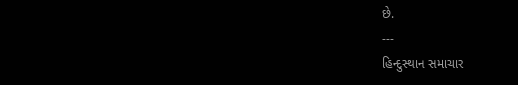છે.
---
હિન્દુસ્થાન સમાચાર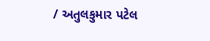/ અતુલકુમાર પટેલ